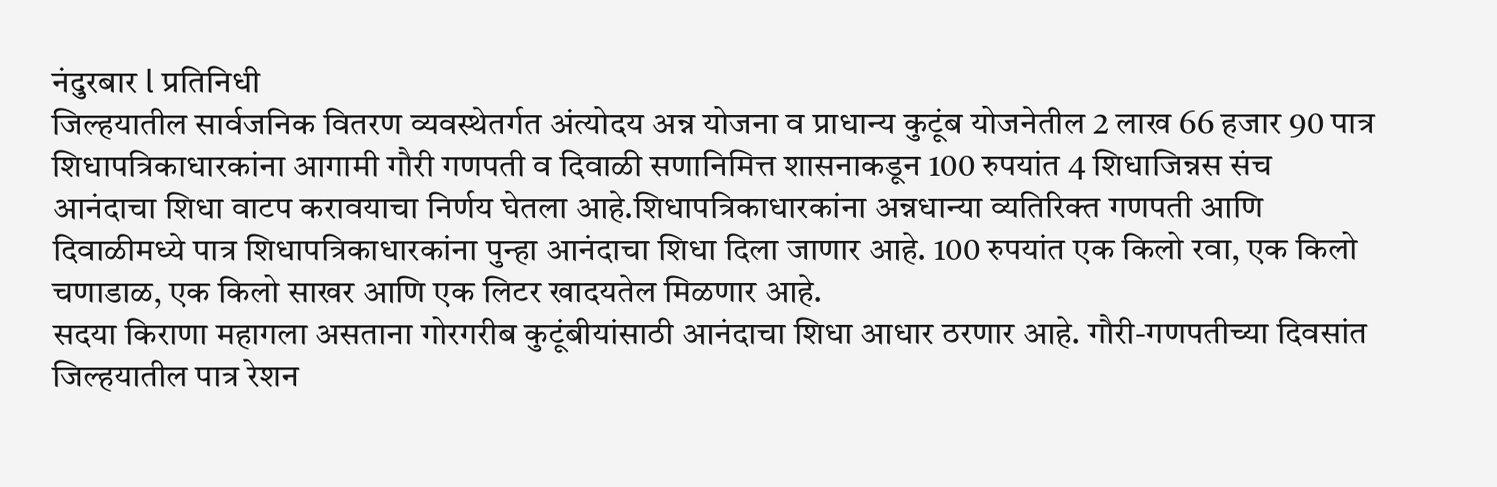नंदुरबार l प्रतिनिधी
जिल्हयातील सार्वजनिक वितरण व्यवस्थेतर्गत अंत्योदय अन्न योजना व प्राधान्य कुटूंब योजनेतील 2 लाख 66 हजार 90 पात्र शिधापत्रिकाधारकांना आगामी गौरी गणपती व दिवाळी सणानिमित्त शासनाकडून 100 रुपयांत 4 शिधाजिन्नस संच
आनंदाचा शिधा वाटप करावयाचा निर्णय घेतला आहे.शिधापत्रिकाधारकांना अन्नधान्या व्यतिरिक्त गणपती आणि दिवाळीमध्ये पात्र शिधापत्रिकाधारकांना पुन्हा आनंदाचा शिधा दिला जाणार आहे. 100 रुपयांत एक किलो रवा, एक किलो चणाडाळ, एक किलो साखर आणि एक लिटर खादयतेल मिळणार आहे.
सदया किराणा महागला असताना गोरगरीब कुटूंबीयांसाठी आनंदाचा शिधा आधार ठरणार आहे. गौरी-गणपतीच्या दिवसांत जिल्हयातील पात्र रेशन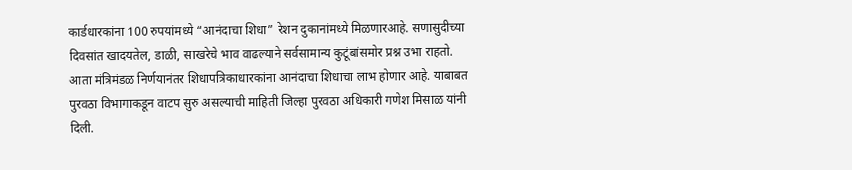कार्डधारकांना 100 रुपयांमध्ये “आनंदाचा शिधा” रेशन दुकानांमध्ये मिळणारआहे. सणासुदीच्या दिवसांत खादयतेल, डाळी, साखरेचे भाव वाढल्याने सर्वसामान्य कुटूंबांसमोर प्रश्न उभा राहतो. आता मंत्रिमंडळ निर्णयानंतर शिधापत्रिकाधारकांना आनंदाचा शिधाचा लाभ होणार आहे. याबाबत पुरवठा विभागाकडून वाटप सुरु असल्याची माहिती जिल्हा पुरवठा अधिकारी गणेश मिसाळ यांनी दिली.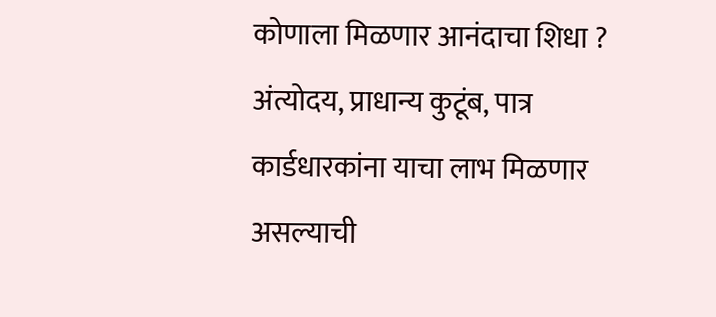कोणाला मिळणार आनंदाचा शिधा ?
अंत्योदय, प्राधान्य कुटूंब, पात्र कार्डधारकांना याचा लाभ मिळणार असल्याची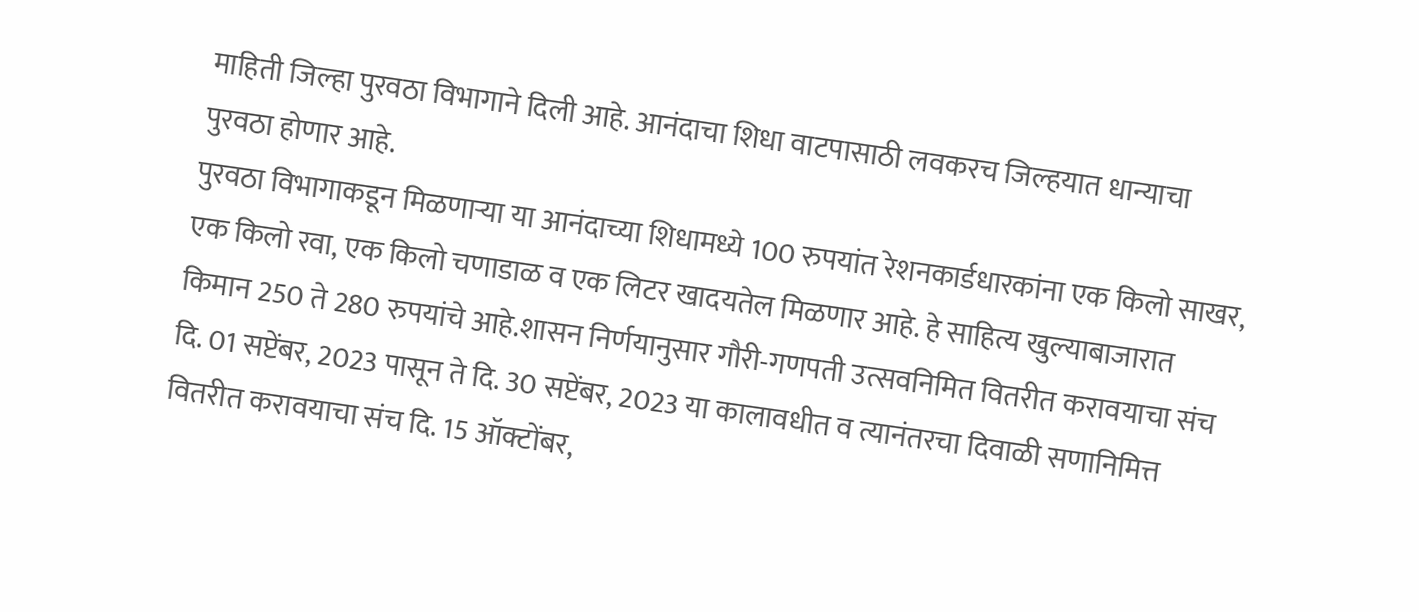माहिती जिल्हा पुरवठा विभागाने दिली आहे. आनंदाचा शिधा वाटपासाठी लवकरच जिल्हयात धान्याचा पुरवठा होणार आहे.
पुरवठा विभागाकडून मिळणाऱ्या या आनंदाच्या शिधामध्ये 100 रुपयांत रेशनकार्डधारकांना एक किलो साखर, एक किलो रवा, एक किलो चणाडाळ व एक लिटर खादयतेल मिळणार आहे. हे साहित्य खुल्याबाजारात किमान 250 ते 280 रुपयांचे आहे.शासन निर्णयानुसार गौरी-गणपती उत्सवनिमित वितरीत करावयाचा संच दि. 01 सप्टेंबर, 2023 पासून ते दि. 30 सप्टेंबर, 2023 या कालावधीत व त्यानंतरचा दिवाळी सणानिमित्त वितरीत करावयाचा संच दि. 15 ऑक्टोंबर,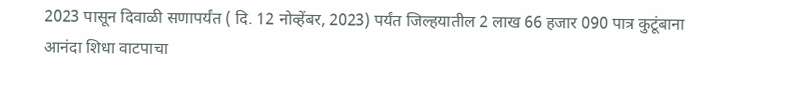2023 पासून दिवाळी सणापर्यंत ( दि. 12 नोव्हेंबर, 2023) पर्यंत जिल्हयातील 2 लाख 66 हजार 090 पात्र कुटूंबाना आनंदा शिधा वाटपाचा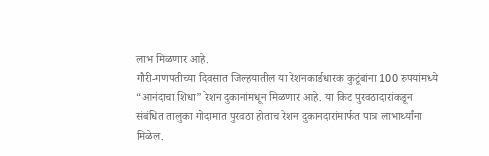लाभ मिळणार आहे.
गौरी-गणपतीच्या दिवसात जिल्हयातील या रेशनकार्डधारक कुटूंबांना 100 रुपयांमध्ये “आनंदाचा शिधा” रेशन दुकानांमधून मिळणार आहे. या किट पुरवठादारांकडून संबंधित तालुका गोदामात पुरवठा होताच रेशन दुकानदारांमार्फत पात्र लाभार्थ्यांना मिळेल.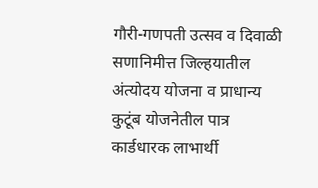गौरी-गणपती उत्सव व दिवाळी सणानिमीत्त जिल्हयातील अंत्योदय योजना व प्राधान्य कुटूंब योजनेतील पात्र कार्डधारक लाभार्थी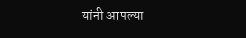यांनी आपल्या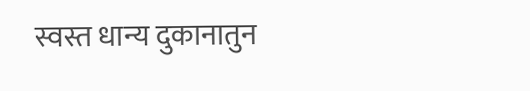स्वस्त धान्य दुकानातुन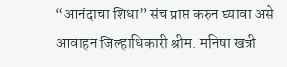“आनंदाचा शिधा” संच प्राप्त करुन घ्यावा असे आवाहन जिल्हाधिकारी श्रीम. मनिषा खत्री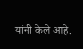यांनी केले आहे.